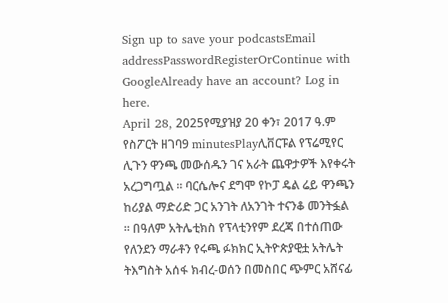Sign up to save your podcastsEmail addressPasswordRegisterOrContinue with GoogleAlready have an account? Log in here.
April 28, 2025የሚያዝያ 20 ቀን፣ 2017 ዓ.ም የስፖርት ዘገባ9 minutesPlayሊቨርፑል የፕሬሚየር ሊጉን ዋንጫ መውሰዱን ገና አራት ጨዋታዎች እየቀሩት አረጋግጧል ። ባርሴሎና ደግሞ የኮፓ ዴል ሬይ ዋንጫን ከሪያል ማድሪድ ጋር አንገት ለአንገት ተናንቆ መንትፏል ። በዓለም አትሌቲክስ የፕላቲንየም ደረጃ በተሰጠው የለንደን ማራቶን የሩጫ ፉክክር ኢትዮጵያዊቷ አትሌት ትእግስት አሰፋ ክብረ-ወሰን በመስበር ጭምር አሸናፊ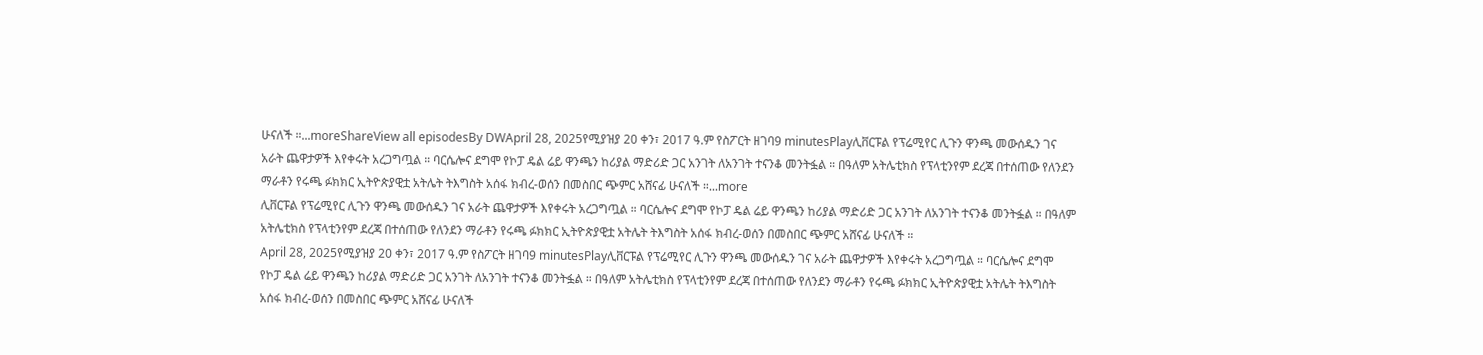ሁናለች ።...moreShareView all episodesBy DWApril 28, 2025የሚያዝያ 20 ቀን፣ 2017 ዓ.ም የስፖርት ዘገባ9 minutesPlayሊቨርፑል የፕሬሚየር ሊጉን ዋንጫ መውሰዱን ገና አራት ጨዋታዎች እየቀሩት አረጋግጧል ። ባርሴሎና ደግሞ የኮፓ ዴል ሬይ ዋንጫን ከሪያል ማድሪድ ጋር አንገት ለአንገት ተናንቆ መንትፏል ። በዓለም አትሌቲክስ የፕላቲንየም ደረጃ በተሰጠው የለንደን ማራቶን የሩጫ ፉክክር ኢትዮጵያዊቷ አትሌት ትእግስት አሰፋ ክብረ-ወሰን በመስበር ጭምር አሸናፊ ሁናለች ።...more
ሊቨርፑል የፕሬሚየር ሊጉን ዋንጫ መውሰዱን ገና አራት ጨዋታዎች እየቀሩት አረጋግጧል ። ባርሴሎና ደግሞ የኮፓ ዴል ሬይ ዋንጫን ከሪያል ማድሪድ ጋር አንገት ለአንገት ተናንቆ መንትፏል ። በዓለም አትሌቲክስ የፕላቲንየም ደረጃ በተሰጠው የለንደን ማራቶን የሩጫ ፉክክር ኢትዮጵያዊቷ አትሌት ትእግስት አሰፋ ክብረ-ወሰን በመስበር ጭምር አሸናፊ ሁናለች ።
April 28, 2025የሚያዝያ 20 ቀን፣ 2017 ዓ.ም የስፖርት ዘገባ9 minutesPlayሊቨርፑል የፕሬሚየር ሊጉን ዋንጫ መውሰዱን ገና አራት ጨዋታዎች እየቀሩት አረጋግጧል ። ባርሴሎና ደግሞ የኮፓ ዴል ሬይ ዋንጫን ከሪያል ማድሪድ ጋር አንገት ለአንገት ተናንቆ መንትፏል ። በዓለም አትሌቲክስ የፕላቲንየም ደረጃ በተሰጠው የለንደን ማራቶን የሩጫ ፉክክር ኢትዮጵያዊቷ አትሌት ትእግስት አሰፋ ክብረ-ወሰን በመስበር ጭምር አሸናፊ ሁናለች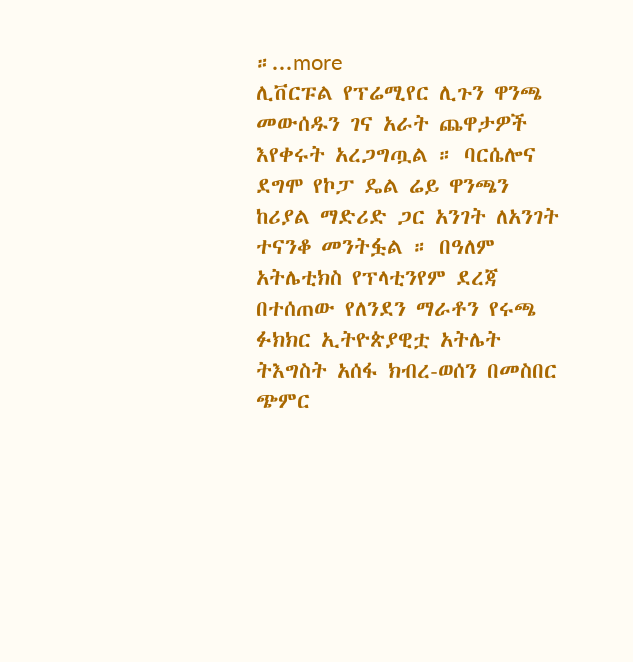።...more
ሊቨርፑል የፕሬሚየር ሊጉን ዋንጫ መውሰዱን ገና አራት ጨዋታዎች እየቀሩት አረጋግጧል ። ባርሴሎና ደግሞ የኮፓ ዴል ሬይ ዋንጫን ከሪያል ማድሪድ ጋር አንገት ለአንገት ተናንቆ መንትፏል ። በዓለም አትሌቲክስ የፕላቲንየም ደረጃ በተሰጠው የለንደን ማራቶን የሩጫ ፉክክር ኢትዮጵያዊቷ አትሌት ትእግስት አሰፋ ክብረ-ወሰን በመስበር ጭምር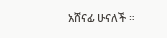አሸናፊ ሁናለች ።